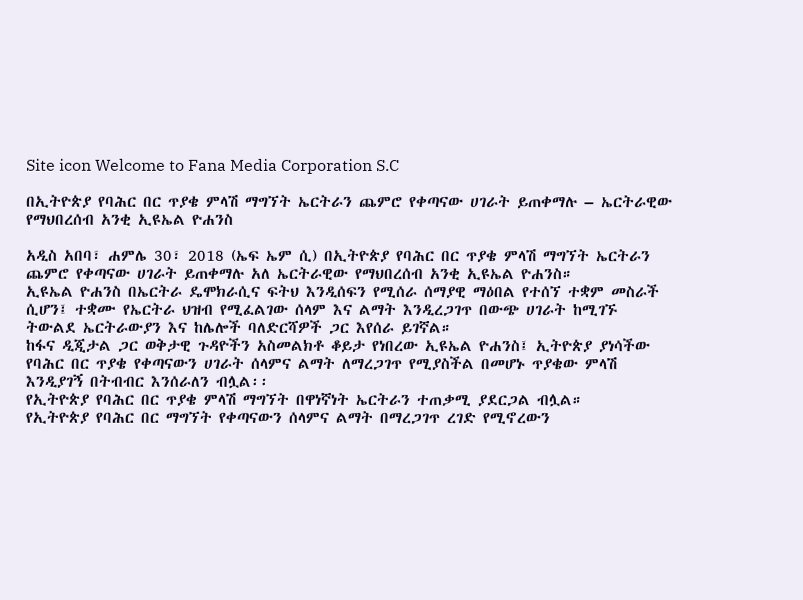Site icon Welcome to Fana Media Corporation S.C

በኢትዮጵያ የባሕር በር ጥያቄ ምላሽ ማግኘት ኤርትራን ጨምሮ የቀጣናው ሀገራት ይጠቀማሉ – ኤርትራዊው የማህበረሰብ አንቂ ኢዩኤል ዮሐንስ

አዲስ አበባ፣ ሐምሌ 30፣ 2018 (ኤፍ ኤም ሲ) በኢትዮጵያ የባሕር በር ጥያቄ ምላሽ ማግኘት ኤርትራን ጨምሮ የቀጣናው ሀገራት ይጠቀማሉ አለ ኤርትራዊው የማህበረሰብ አንቂ ኢዩኤል ዮሐንስ።
ኢዩኤል ዮሐንስ በኤርትራ ዴሞክራሲና ፍትህ እንዲሰፍን የሚሰራ ሰማያዊ ማዕበል የተሰኘ ተቋም መስራች ሲሆን፤ ተቋሙ የኤርትራ ህዝብ የሚፈልገው ሰላም እና ልማት እንዲረጋገጥ በውጭ ሀገራት ከሚገኙ ትውልደ ኤርትራውያን እና ከሌሎች ባለድርሻዎች ጋር እየሰራ ይገኛል።
ከፋና ዲጂታል ጋር ወቅታዊ ጉዳዮችን አስመልክቶ ቆይታ የነበረው ኢዩኤል ዮሐንስ፤ ኢትዮጵያ ያነሳችው የባሕር በር ጥያቄ የቀጣናውን ሀገራት ሰላምና ልማት ለማረጋገጥ የሚያስችል በመሆኑ ጥያቄው ምላሽ እንዲያገኝ በትብብር እንሰራለን ብሏል፡፡
የኢትዮጵያ የባሕር በር ጥያቄ ምላሽ ማግኘት በዋነኛነት ኤርትራን ተጠቃሚ ያደርጋል ብሏል።
የኢትዮጵያ የባሕር በር ማግኘት የቀጣናውን ሰላምና ልማት በማረጋገጥ ረገድ የሚኖረውን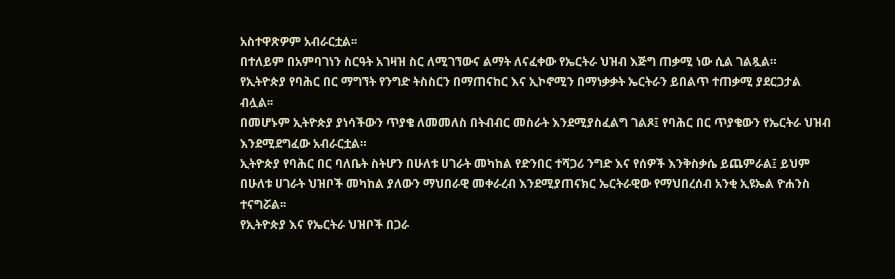አስተዋጽዎም አብራርቷል፡፡
በተለይም በአምባገነን ስርዓት አገዛዝ ስር ለሚገኘውና ልማት ለናፈቀው የኤርትራ ህዝብ እጅግ ጠቃሚ ነው ሲል ገልጿል።
የኢትዮጵያ የባሕር በር ማግኘት የንግድ ትስስርን በማጠናከር እና ኢኮኖሚን በማነቃቃት ኤርትራን ይበልጥ ተጠቃሚ ያደርጋታል ብሏል፡፡
በመሆኑም ኢትዮጵያ ያነሳችውን ጥያቄ ለመመለስ በትብብር መስራት እንደሚያስፈልግ ገልጾ፤ የባሕር በር ጥያቄውን የኤርትራ ህዝብ እንደሚደግፈው አብራርቷል።
ኢትዮጵያ የባሕር በር ባለቤት ስትሆን በሁለቱ ሀገራት መካከል የድንበር ተሻጋሪ ንግድ እና የሰዎች እንቅስቃሴ ይጨምራል፤ ይህም በሁለቱ ሀገራት ህዝቦች መካከል ያለውን ማህበራዊ መቀራረብ እንደሚያጠናክር ኤርትራዊው የማህበረሰብ አንቂ ኢዩኤል ዮሐንስ ተናግሯል፡፡
የኢትዮጵያ እና የኤርትራ ህዝቦች በጋራ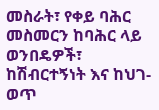መስራት፣ የቀይ ባሕር መስመርን ከባሕር ላይ ወንበዴዎች፣ ከሽብርተኝነት እና ከህገ-ወጥ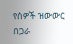የሰዎች ዝውውር በጋራ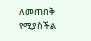ለመጠበቅ የሚያስችል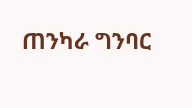ጠንካራ ግንባር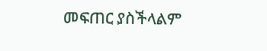መፍጠር ያስችላልም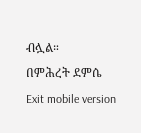ብሏል።
በምሕረት ደምሴ
Exit mobile version